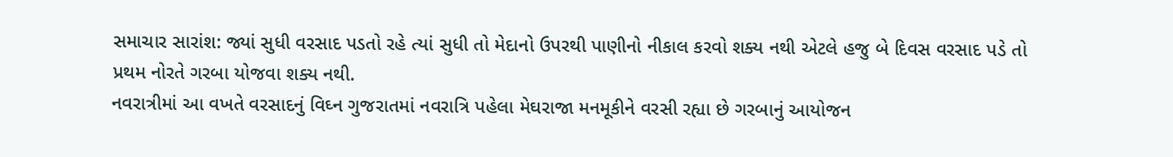સમાચાર સારાંશ: જ્યાં સુધી વરસાદ પડતો રહે ત્યાં સુધી તો મેદાનો ઉપરથી પાણીનો નીકાલ કરવો શક્ય નથી એટલે હજુ બે દિવસ વરસાદ પડે તો પ્રથમ નોરતે ગરબા યોજવા શક્ય નથી.
નવરાત્રીમાં આ વખતે વરસાદનું વિઘ્ન ગુજરાતમાં નવરાત્રિ પહેલા મેઘરાજા મનમૂકીને વરસી રહ્યા છે ગરબાનું આયોજન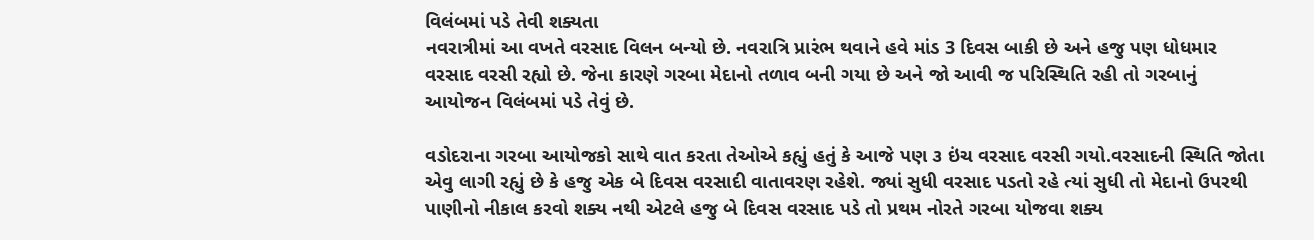વિલંબમાં પડે તેવી શક્યતા
નવરાત્રીમાં આ વખતે વરસાદ વિલન બન્યો છે. નવરાત્રિ પ્રારંભ થવાને હવે માંડ 3 દિવસ બાકી છે અને હજુ પણ ધોધમાર વરસાદ વરસી રહ્યો છે. જેના કારણે ગરબા મેદાનો તળાવ બની ગયા છે અને જો આવી જ પરિસ્થિતિ રહી તો ગરબાનું આયોજન વિલંબમાં પડે તેવું છે.

વડોદરાના ગરબા આયોજકો સાથે વાત કરતા તેઓએ કહ્યું હતું કે આજે પણ ૩ ઇંચ વરસાદ વરસી ગયો.વરસાદની સ્થિતિ જોતા એવુ લાગી રહ્યું છે કે હજુ એક બે દિવસ વરસાદી વાતાવરણ રહેશે. જ્યાં સુધી વરસાદ પડતો રહે ત્યાં સુધી તો મેદાનો ઉપરથી પાણીનો નીકાલ કરવો શક્ય નથી એટલે હજુ બે દિવસ વરસાદ પડે તો પ્રથમ નોરતે ગરબા યોજવા શક્ય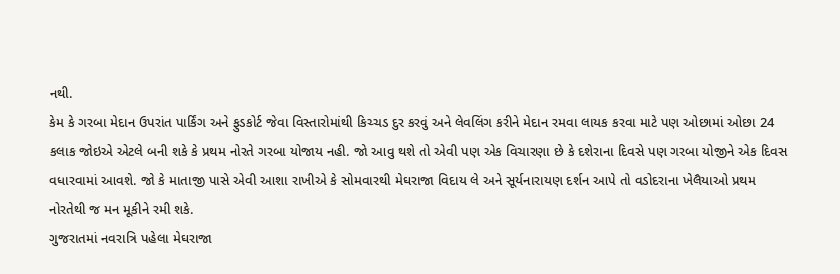નથી.
કેમ કે ગરબા મેદાન ઉપરાંત પાર્કિંગ અને ફુડકોર્ટ જેવા વિસ્તારોમાંથી કિચ્ચડ દુર કરવું અને લેવલિંગ કરીને મેદાન રમવા લાયક કરવા માટે પણ ઓછામાં ઓછા 24 કલાક જોઇએ એટલે બની શકે કે પ્રથમ નોરતે ગરબા યોજાય નહી. જો આવુ થશે તો એવી પણ એક વિચારણા છે કે દશેરાના દિવસે પણ ગરબા યોજીને એક દિવસ વધારવામાં આવશે. જો કે માતાજી પાસે એવી આશા રાખીએ કે સોમવારથી મેઘરાજા વિદાય લે અને સૂર્યનારાયણ દર્શન આપે તો વડોદરાના ખેલૈયાઓ પ્રથમ નોરતેથી જ મન મૂકીને રમી શકે.
ગુજરાતમાં નવરાત્રિ પહેલા મેઘરાજા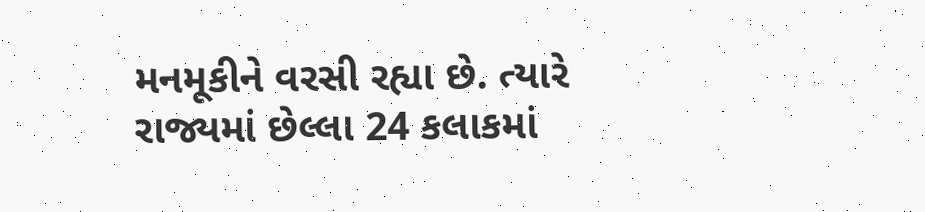મનમૂકીને વરસી રહ્યા છે. ત્યારે રાજ્યમાં છેલ્લા 24 કલાકમાં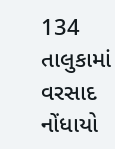134 તાલુકામાં વરસાદ નોંધાયો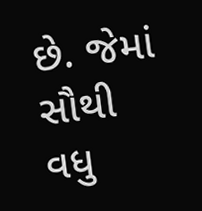છે. જેમાં સૌથી વધુ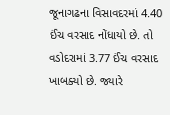જૂનાગઢના વિસાવદરમાં 4.40 ઈંચ વરસાદ નોંધાયો છે. તો વડોદરામાં 3.77 ઈંચ વરસાદ ખાબક્યો છે. જ્યારે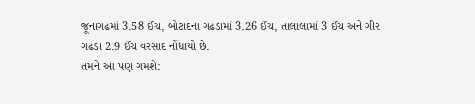જૂનાગઢમાં 3.58 ઈંચ, બોટાદના ગઢડામાં 3.26 ઈંચ, તાલાલામાં 3 ઈંચ અને ગીર ગઢડા 2.9 ઈંચ વરસાદ નોંધાયો છે.
તમને આ પણ ગમશે: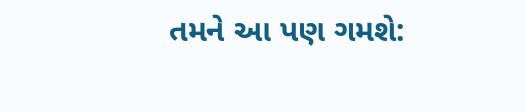તમને આ પણ ગમશે: